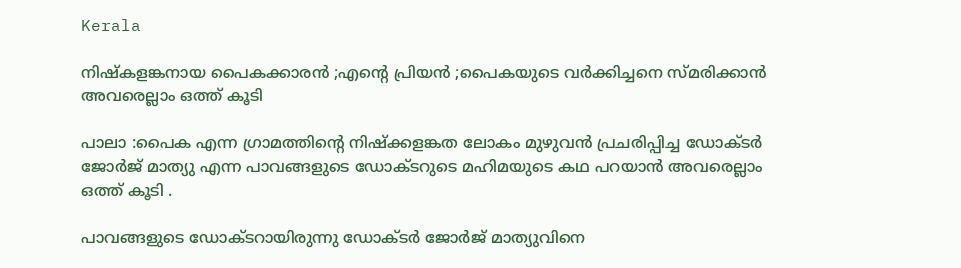Kerala

നിഷ്കളങ്കനായ പൈകക്കാരൻ ;എന്റെ പ്രിയൻ ;പൈകയുടെ വർക്കിച്ചനെ സ്മരിക്കാൻ അവരെല്ലാം ഒത്ത് കൂടി

പാലാ :പൈക എന്ന ഗ്രാമത്തിന്റെ നിഷ്ക്കളങ്കത ലോകം മുഴുവൻ പ്രചരിപ്പിച്ച ഡോക്ടർ ജോർജ് മാത്യു എന്ന പാവങ്ങളുടെ ഡോക്ടറുടെ മഹിമയുടെ കഥ പറയാൻ അവരെല്ലാം ഒത്ത് കൂടി .

പാവങ്ങളുടെ ഡോക്ടറായിരുന്നു ഡോക്ടർ ജോർജ് മാത്യുവിനെ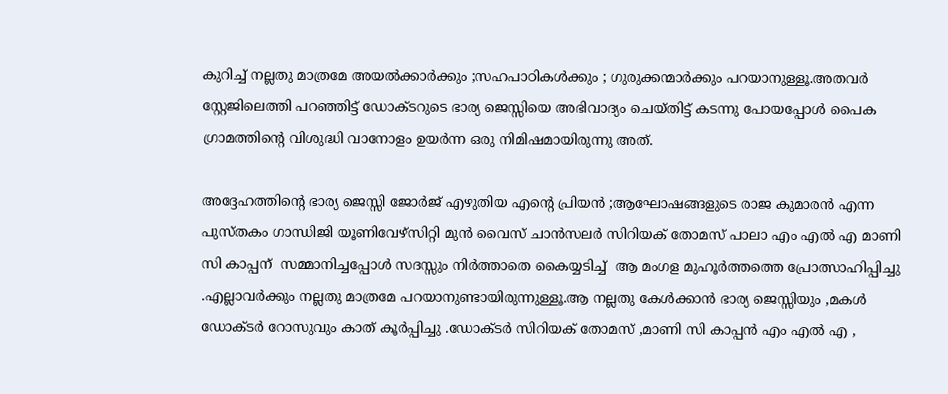കുറിച്ച് നല്ലതു മാത്രമേ അയൽക്കാർക്കും ;സഹപാഠികൾക്കും ; ഗുരുക്കന്മാർക്കും പറയാനുള്ളൂ.അതവർ സ്റ്റേജിലെത്തി പറഞ്ഞിട്ട് ഡോക്ടറുടെ ഭാര്യ ജെസ്സിയെ അഭിവാദ്യം ചെയ്തിട്ട് കടന്നു പോയപ്പോൾ പൈക ഗ്രാമത്തിന്റെ വിശുദ്ധി വാനോളം ഉയർന്ന ഒരു നിമിഷമായിരുന്നു അത്.

അദ്ദേഹത്തിന്റെ ഭാര്യ ജെസ്സി ജോർജ് എഴുതിയ എന്റെ പ്രിയൻ ;ആഘോഷങ്ങളുടെ രാജ കുമാരൻ എന്ന പുസ്തകം ഗാന്ധിജി യൂണിവേഴ്‌സിറ്റി മുൻ വൈസ് ചാൻസലർ സിറിയക് തോമസ് പാലാ എം എൽ എ മാണി സി കാപ്പന്  സമ്മാനിച്ചപ്പോൾ സദസ്സും നിർത്താതെ കൈയ്യടിച്ച്‌  ആ മംഗള മുഹൂർത്തത്തെ പ്രോത്സാഹിപ്പിച്ചു .എല്ലാവർക്കും നല്ലതു മാത്രമേ പറയാനുണ്ടായിരുന്നുള്ളൂ.ആ നല്ലതു കേൾക്കാൻ ഭാര്യ ജെസ്സിയും ,മകൾ ഡോക്ടർ റോസുവും കാത് കൂർപ്പിച്ചു .ഡോക്ടർ സിറിയക് തോമസ് ,മാണി സി കാപ്പൻ എം എൽ എ ,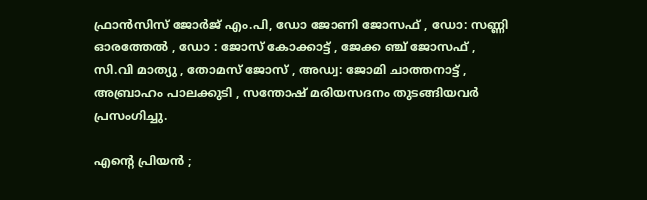ഫ്രാൻസിസ് ജോർജ് എം.പി, ഡോ ജോണി ജോസഫ് , ഡോ: സണ്ണി ഓരത്തേൽ , ഡോ : ജോസ് കോക്കാട്ട് , ജേക്ക ഞ്ച് ജോസഫ് , സി.വി മാത്യു , തോമസ് ജോസ് , അഡ്വ: ജോമി ചാത്തനാട്ട് , അബ്രാഹം പാലക്കുടി , സന്തോഷ് മരിയസദനം തുടങ്ങിയവർ പ്രസംഗിച്ചു.

എന്റെ പ്രിയൻ ;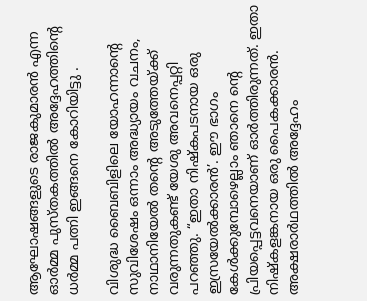ആഘോഷങ്ങളുടെ രാജകുമാരൻ എന്ന ഓർമ്മ പുസ്തകത്തിൽ അദ്ദേഹത്തിന്റെ ധർമ്മ പത്നി ഇങ്ങനെ കോറിയിട്ടു .

വിശുദ്ധ ബൈബിളിലെ യോഹന്നാന്റെ സുവിശേഷം ഒന്നാം അദ്ധ്യായം വചനം, നാഥാനിയേൽ തന്റെ അടുത്തേയ്ക്ക് വരുന്നതുകണ്ട് യേശു അവനെപ്പറ്റി പറഞ്ഞു. “ഇതാ നിഷ്കപടനായ ഒരു ഇസ്രയേൽക്കാരൻ’. ഈ ഭാഗം കേൾക്കുമ്പോഴെല്ലാം ഞാനെ ന്റെ പ്രിയപ്പെട്ടവനെയാണ് ഓർത്തിരുന്നത്. ഇതാ നിഷ്കളങ്കനായ ഒരു പൈകക്കാരൻ. അക്ഷരാർഥത്തിൽ അദ്ദേഹം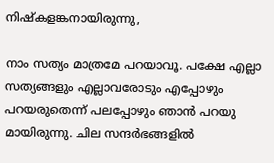നിഷ്കളങ്കനായിരുന്നു,

നാം സത്യം മാത്രമേ പറയാവൂ. പക്ഷേ എല്ലാ സത്യങ്ങളും എല്ലാവരോടും എപ്പോഴും പറയരുതെന്ന് പലപ്പോഴും ഞാൻ പറയു മായിരുന്നു. ചില സന്ദർഭങ്ങളിൽ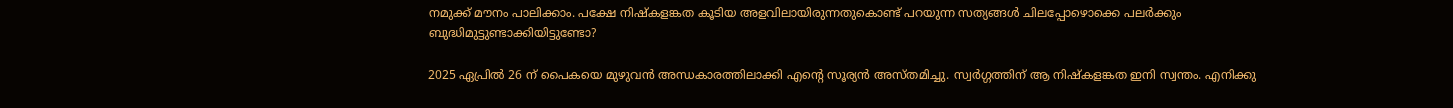നമുക്ക് മൗനം പാലിക്കാം. പക്ഷേ നിഷ്കളങ്കത കൂടിയ അളവിലായിരുന്നതുകൊണ്ട് പറയുന്ന സത്യങ്ങൾ ചിലപ്പോഴൊക്കെ പലർക്കും ബുദ്ധിമുട്ടുണ്ടാക്കിയിട്ടുണ്ടോ?

2025 ഏപ്രിൽ 26 ന് പൈകയെ മുഴുവൻ അന്ധകാരത്തിലാക്കി എന്റെ സൂര്യൻ അസ്തമിച്ചു. സ്വർഗ്ഗത്തിന് ആ നിഷ്കളങ്കത ഇനി സ്വന്തം. എനിക്കു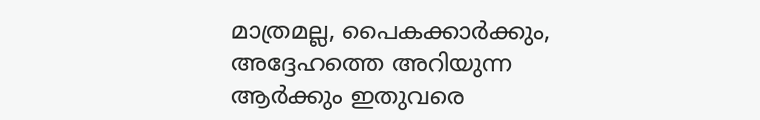മാത്രമല്ല, പൈകക്കാർക്കും, അദ്ദേഹത്തെ അറിയുന്ന ആർക്കും ഇതുവരെ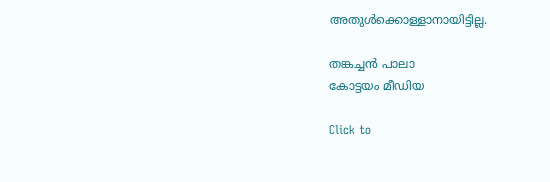അതുൾക്കൊള്ളാനായിട്ടില്ല.

തങ്കച്ചൻ പാലാ
കോട്ടയം മീഡിയ

Click to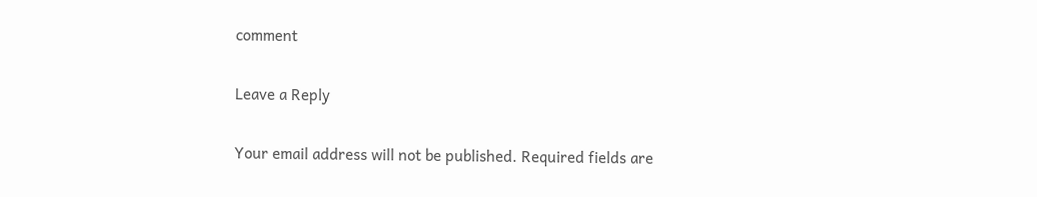comment

Leave a Reply

Your email address will not be published. Required fields are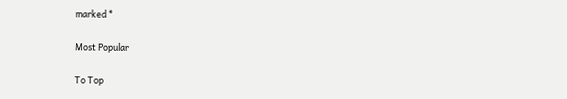marked *

Most Popular

To Top